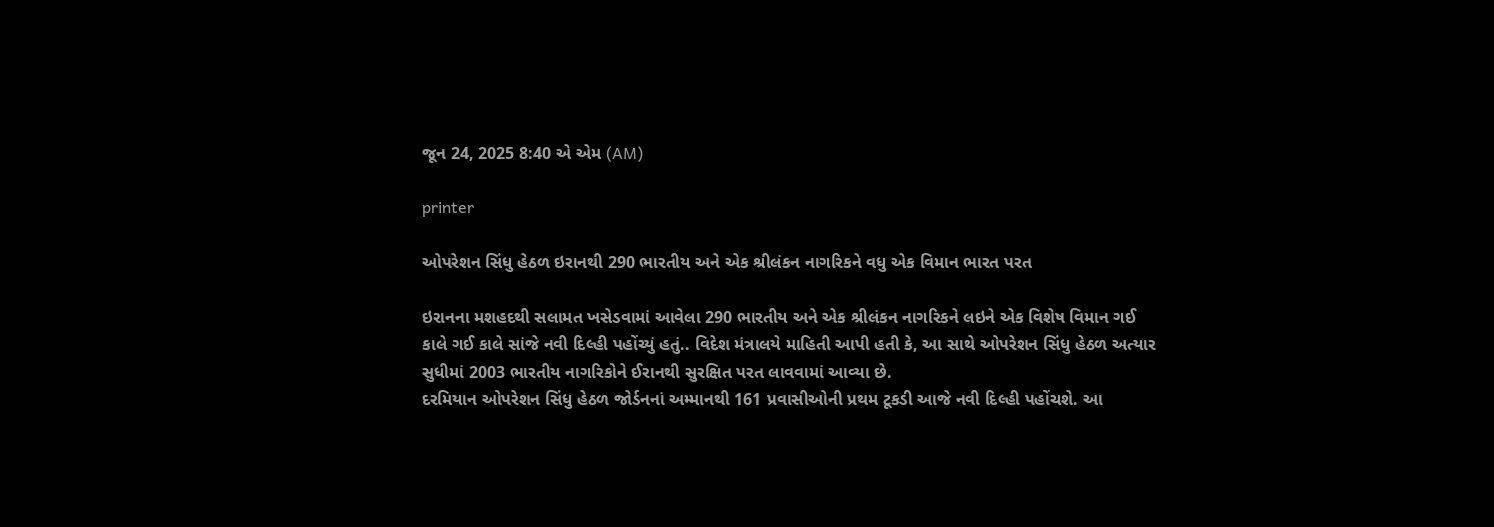જૂન 24, 2025 8:40 એ એમ (AM)

printer

ઓપરેશન સિંધુ હેઠળ ઇરાનથી 290 ભારતીય અને એક શ્રીલંકન નાગરિકને વધુ એક વિમાન ભારત પરત

ઇરાનના મશહદથી સલામત ખસેડવામાં આવેલા 290 ભારતીય અને એક શ્રીલંકન નાગરિકને લઇને એક વિશેષ વિમાન ગઈ કાલે ગઈ કાલે સાંજે નવી દિલ્હી પહોંચ્યું હતું.. વિદેશ મંત્રાલયે માહિતી આપી હતી કે, આ સાથે ઓપરેશન સિંધુ હેઠળ અત્યાર સુધીમાં 2003 ભારતીય નાગરિકોને ઈરાનથી સુરક્ષિત પરત લાવવામાં આવ્યા છે.
દરમિયાન ઓપરેશન સિંધુ હેઠળ જોર્ડનનાં અમ્માનથી 161 પ્રવાસીઓની પ્રથમ ટૂકડી આજે નવી દિલ્હી પહોંચશે. આ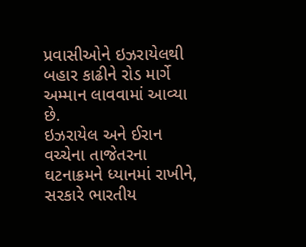પ્રવાસીઓને ઇઝરાયેલથી બહાર કાઢીને રોડ માર્ગે અમ્માન લાવવામાં આવ્યા છે.
ઇઝરાયેલ અને ઈરાન વચ્ચેના તાજેતરના ઘટનાક્રમને ધ્યાનમાં રાખીને, સરકારે ભારતીય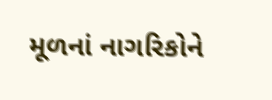મૂળનાં નાગરિકોને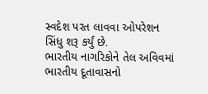સ્વદેશ પરત લાવવા ઓપરેશન સિંધુ શરૂ કર્યું છે.
ભારતીય નાગરિકોને તેલ અવિવમાં ભારતીય દૂતાવાસનો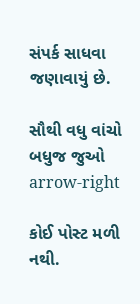સંપર્ક સાધવા જણાવાયું છે.

સૌથી વધુ વાંચો
બધુજ જુઓ arrow-right

કોઈ પોસ્ટ મળી નથી.